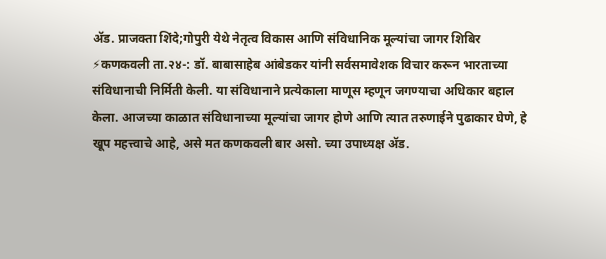ॲड. प्राजक्ता शिंदे;गोपुरी येथे नेतृत्व विकास आणि संविधानिक मूल्यांचा जागर शिबिर
⚡कणकवली ता.२४-: डॉ. बाबासाहेब आंबेडकर यांनी सर्वसमावेशक विचार करून भारताच्या संविधानाची निर्मिती केली. या संविधानाने प्रत्येकाला माणूस म्हणून जगण्याचा अधिकार बहाल केला. आजच्या काळात संविधानाच्या मूल्यांचा जागर होणे आणि त्यात तरुणाईने पुढाकार घेणे, हे खूप महत्त्वाचे आहे, असे मत कणकवली बार असो. च्या उपाध्यक्ष ॲड.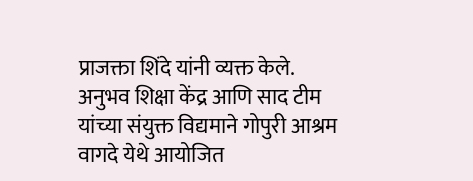प्राजक्ता शिंदे यांनी व्यक्त केले.
अनुभव शिक्षा केंद्र आणि साद टीम यांच्या संयुक्त विद्यमाने गोपुरी आश्रम वागदे येथे आयोजित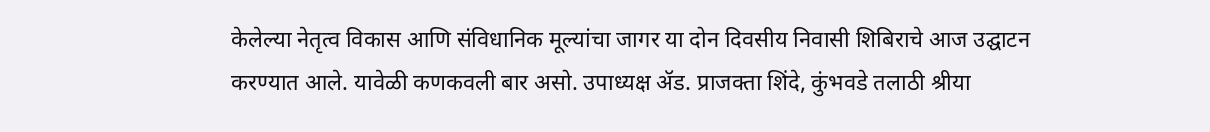केलेल्या नेतृत्व विकास आणि संविधानिक मूल्यांचा जागर या दोन दिवसीय निवासी शिबिराचे आज उद्घाटन करण्यात आले. यावेळी कणकवली बार असो. उपाध्यक्ष ॲड. प्राजक्ता शिंदे, कुंभवडे तलाठी श्रीया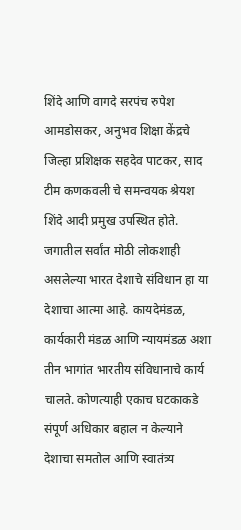शिंदे आणि वागदे सरपंच रुपेश आमडोसकर, अनुभव शिक्षा केंद्रचे जिल्हा प्रशिक्षक सहदेव पाटकर, साद टीम कणकवली चे समन्वयक श्रेयश शिंदे आदी प्रमुख उपस्थित होते.
जगातील सर्वांत मोठी लोकशाही असलेल्या भारत देशाचे संविधान हा या देशाचा आत्मा आहे. कायदेमंडळ, कार्यकारी मंडळ आणि न्यायमंडळ अशा तीन भागांत भारतीय संविधानाचे कार्य चालते. कोणत्याही एकाच घटकाकडे संपूर्ण अधिकार बहाल न केल्याने देशाचा समतोल आणि स्वातंत्र्य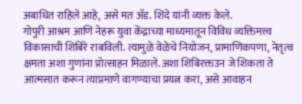अबाधित राहिले आहे, असे मत ॲड. शिंदे यांनी व्यक्त केले.
गोपुरी आश्रम आणि नेहरू युवा केंद्राच्या माध्यमातून विविध व्यक्तिमत्त्व विकासाची शिबिरे राबविली. त्यामुळे वेळेचे नियोजन, प्रामाणिकपणा, नेतृत्व क्षमता अशा गुणांना प्रोत्साहन मिळाले. अशा शिबिरक्तउन जे शिकता ते आत्मसात करून त्याप्रमाणे वागण्याचा प्रयत्न करा, असे आवाहन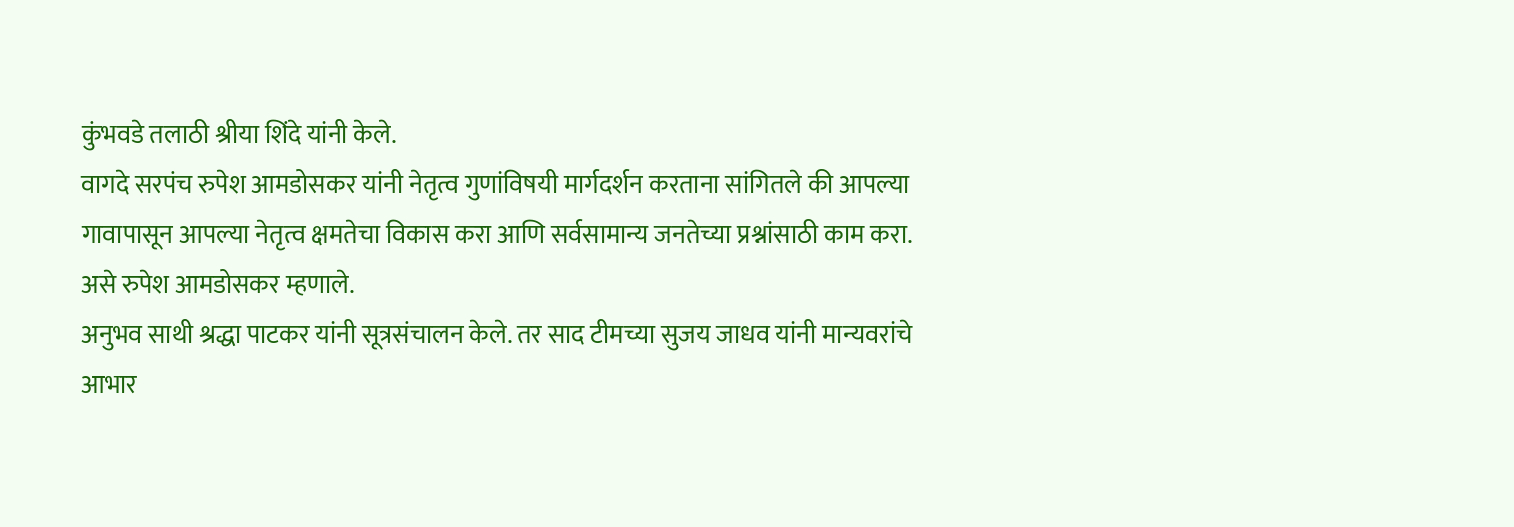कुंभवडे तलाठी श्रीया शिंदे यांनी केले.
वागदे सरपंच रुपेश आमडोसकर यांनी नेतृत्व गुणांविषयी मार्गदर्शन करताना सांगितले की आपल्या गावापासून आपल्या नेतृत्व क्षमतेचा विकास करा आणि सर्वसामान्य जनतेच्या प्रश्नांसाठी काम करा. असे रुपेश आमडोसकर म्हणाले.
अनुभव साथी श्रद्धा पाटकर यांनी सूत्रसंचालन केले. तर साद टीमच्या सुजय जाधव यांनी मान्यवरांचे आभार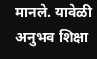मानले. यावेळी अनुभव शिक्षा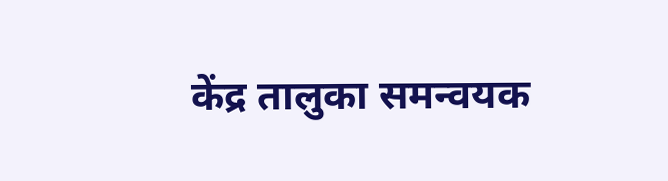केंद्र तालुका समन्वयक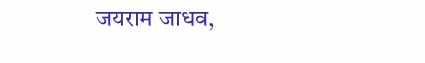जयराम जाधव,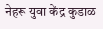नेहरू युवा केंद्र कुडाळ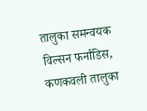तालुका समन्वयक विल्सन फर्नांडिस, कणकवली तालुका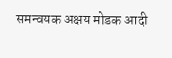समन्वयक अक्षय मोडक आदी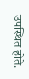उपस्थित होते.